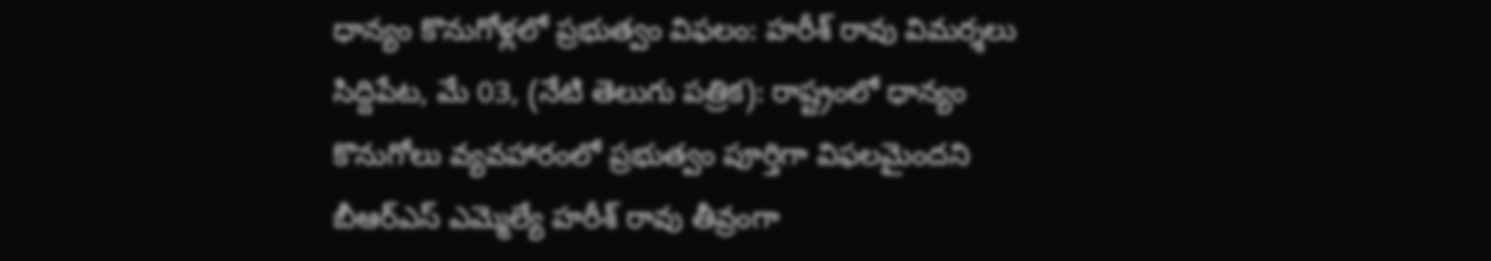ధాన్యం కొనుగోళ్లలో ప్రభుత్వం విఫలం: హరీశ్ రావు విమర్శలు
సిద్దిపేట, మే 03, (నేటి తెలుగు పత్రిక): రాష్ట్రంలో ధాన్యం కొనుగోలు వ్యవహారంలో ప్రభుత్వం పూర్తిగా విఫలమైందని బీఆర్ఎస్ ఎమ్మెల్యే హరీశ్ రావు తీవ్రంగా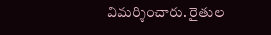విమర్శించారు. రైతుల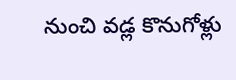నుంచి వడ్ల కొనుగోళ్లు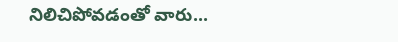నిలిచిపోవడంతో వారు...